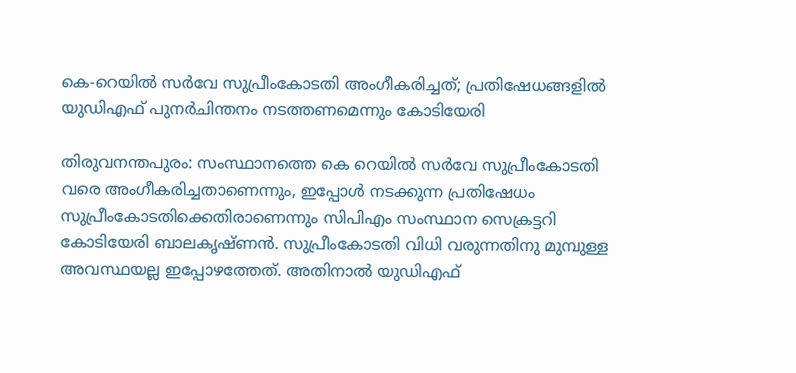കെ-റെയില്‍ സര്‍വേ സുപ്രീംകോടതി അംഗീകരിച്ചത്; പ്രതിഷേധങ്ങളില്‍ യുഡിഎഫ് പുനര്‍ചിന്തനം നടത്തണമെന്നും കോടിയേരി

തിരുവനന്തപുരം: സംസ്ഥാനത്തെ കെ റെയില്‍ സര്‍വേ സുപ്രീംകോടതി വരെ അംഗീകരിച്ചതാണെന്നും, ഇപ്പോള്‍ നടക്കുന്ന പ്രതിഷേധം സുപ്രീംകോടതിക്കെതിരാണെന്നും സിപിഎം സംസ്ഥാന സെക്രട്ടറി കോടിയേരി ബാലകൃഷ്ണന്‍. സുപ്രീംകോടതി വിധി വരുന്നതിനു മുമ്പുള്ള അവസ്ഥയല്ല ഇപ്പോഴത്തേത്. അതിനാല്‍ യുഡിഎഫ്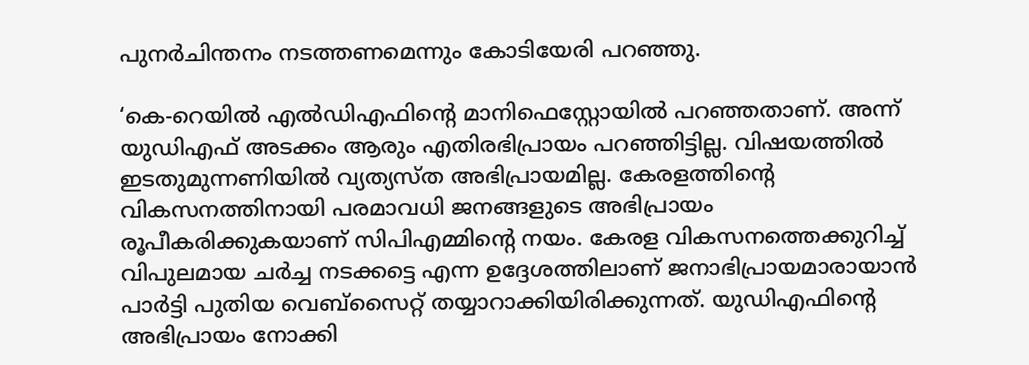പുനര്‍ചിന്തനം നടത്തണമെന്നും കോടിയേരി പറഞ്ഞു.

‘കെ-റെയില്‍ എല്‍ഡിഎഫിന്റെ മാനിഫെസ്റ്റോയില്‍ പറഞ്ഞതാണ്. അന്ന് യുഡിഎഫ് അടക്കം ആരും എതിരഭിപ്രായം പറഞ്ഞിട്ടില്ല. വിഷയത്തില്‍ ഇടതുമുന്നണിയില്‍ വ്യത്യസ്ത അഭിപ്രായമില്ല. കേരളത്തിന്റെ വികസനത്തിനായി പരമാവധി ജനങ്ങളുടെ അഭിപ്രായം രൂപീകരിക്കുകയാണ് സിപിഎമ്മിന്റെ നയം. കേരള വികസനത്തെക്കുറിച്ച് വിപുലമായ ചര്‍ച്ച നടക്കട്ടെ എന്ന ഉദ്ദേശത്തിലാണ് ജനാഭിപ്രായമാരായാന്‍ പാര്‍ട്ടി പുതിയ വെബ്‌സൈറ്റ് തയ്യാറാക്കിയിരിക്കുന്നത്. യുഡിഎഫിന്റെ അഭിപ്രായം നോക്കി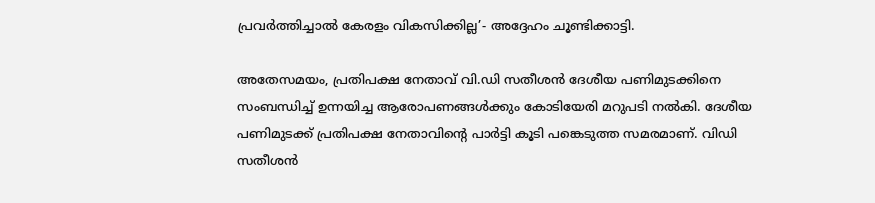പ്രവര്‍ത്തിച്ചാല്‍ കേരളം വികസിക്കില്ല’- അദ്ദേഹം ചൂണ്ടിക്കാട്ടി.

അതേസമയം, പ്രതിപക്ഷ നേതാവ് വി.ഡി സതീശന്‍ ദേശീയ പണിമുടക്കിനെ സംബന്ധിച്ച് ഉന്നയിച്ച ആരോപണങ്ങള്‍ക്കും കോടിയേരി മറുപടി നല്‍കി. ദേശീയ പണിമുടക്ക് പ്രതിപക്ഷ നേതാവിന്റെ പാര്‍ട്ടി കൂടി പങ്കെടുത്ത സമരമാണ്. വിഡി സതീശന്‍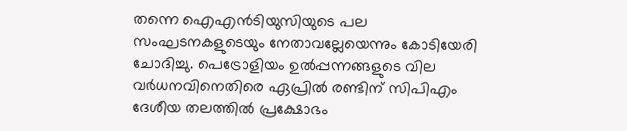തന്നെ ഐഎന്‍ടിയുസിയുടെ പല സംഘടനകളുടെയും നേതാവല്ലേയെന്നും കോടിയേരി ചോദിച്ചു. പെട്രോളിയം ഉല്‍പ്പന്നങ്ങളുടെ വില വര്‍ധനവിനെതിരെ ഏപ്രില്‍ രണ്ടിന് സിപിഎം ദേശീയ തലത്തില്‍ പ്രക്ഷോഭം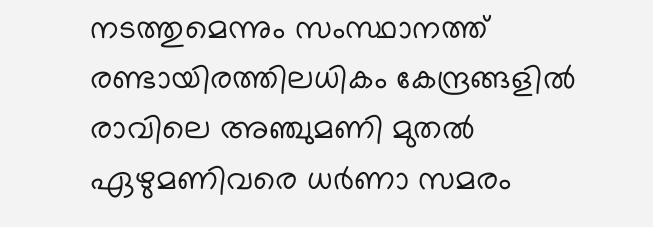നടത്തുമെന്നും സംസ്ഥാനത്ത് രണ്ടായിരത്തിലധികം കേന്ദ്രങ്ങളില്‍ രാവിലെ അഞ്ചുമണി മുതല്‍ ഏഴുമണിവരെ ധര്‍ണാ സമരം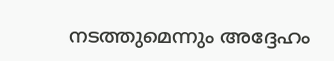നടത്തുമെന്നും അദ്ദേഹം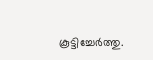കൂട്ടിച്ചേര്‍ത്തു.